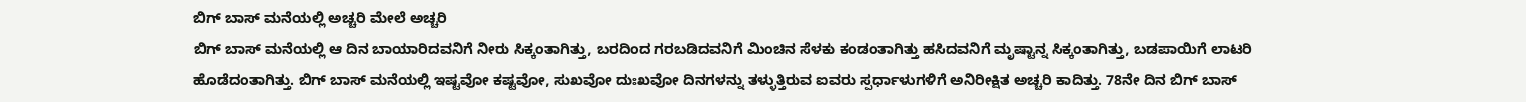ಬಿಗ್ ಬಾಸ್ ಮನೆಯಲ್ಲಿ ಅಚ್ಚರಿ ಮೇಲೆ ಅಚ್ಚರಿ
ಬಿಗ್ ಬಾಸ್ ಮನೆಯಲ್ಲಿ ಆ ದಿನ ಬಾಯಾರಿದವನಿಗೆ ನೀರು ಸಿಕ್ಕಂತಾಗಿತ್ತು, ಬರದಿಂದ ಗರಬಡಿದವನಿಗೆ ಮಿಂಚಿನ ಸೆಳಕು ಕಂಡಂತಾಗಿತ್ತು ಹಸಿದವನಿಗೆ ಮೃಷ್ಟಾನ್ನ ಸಿಕ್ಕಂತಾಗಿತ್ತು, ಬಡಪಾಯಿಗೆ ಲಾಟರಿ ಹೊಡೆದಂತಾಗಿತ್ತು. ಬಿಗ್ ಬಾಸ್ ಮನೆಯಲ್ಲಿ ಇಷ್ಟವೋ ಕಷ್ಟವೋ, ಸುಖವೋ ದುಃಖವೋ ದಿನಗಳನ್ನು ತಳ್ಳುತ್ತಿರುವ ಐವರು ಸ್ಪರ್ಧಾಳುಗಳಿಗೆ ಅನಿರೀಕ್ಷಿತ ಅಚ್ಚರಿ ಕಾದಿತ್ತು. 78ನೇ ದಿನ ಬಿಗ್ ಬಾಸ್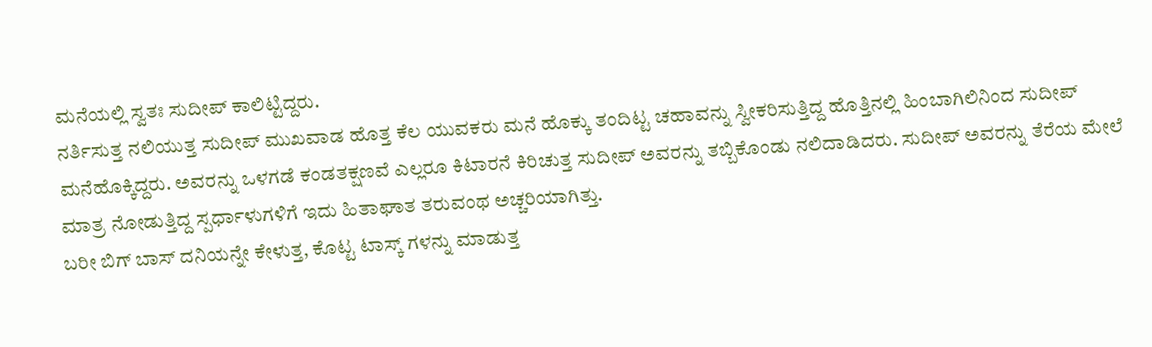ಮನೆಯಲ್ಲಿ ಸ್ವತಃ ಸುದೀಪ್ ಕಾಲಿಟ್ಟಿದ್ದರು.
ನರ್ತಿಸುತ್ತ ನಲಿಯುತ್ತ ಸುದೀಪ್ ಮುಖವಾಡ ಹೊತ್ತ ಕೆಲ ಯುವಕರು ಮನೆ ಹೊಕ್ಕು ತಂದಿಟ್ಟ ಚಹಾವನ್ನು ಸ್ವೀಕರಿಸುತ್ತಿದ್ದ ಹೊತ್ತಿನಲ್ಲಿ ಹಿಂಬಾಗಿಲಿನಿಂದ ಸುದೀಪ್ ಮನೆಹೊಕ್ಕಿದ್ದರು. ಅವರನ್ನು ಒಳಗಡೆ ಕಂಡತಕ್ಷಣವೆ ಎಲ್ಲರೂ ಕಿಟಾರನೆ ಕಿರಿಚುತ್ತ ಸುದೀಪ್ ಅವರನ್ನು ತಬ್ಬಿಕೊಂಡು ನಲಿದಾಡಿದರು. ಸುದೀಪ್ ಅವರನ್ನು ತೆರೆಯ ಮೇಲೆ ಮಾತ್ರ ನೋಡುತ್ತಿದ್ದ ಸ್ಪರ್ಧಾಳುಗಳಿಗೆ ಇದು ಹಿತಾಘಾತ ತರುವಂಥ ಅಚ್ಚರಿಯಾಗಿತ್ತು.
ಬರೀ ಬಿಗ್ ಬಾಸ್ ದನಿಯನ್ನೇ ಕೇಳುತ್ತ, ಕೊಟ್ಟ ಟಾಸ್ಕ್ ಗಳನ್ನು ಮಾಡುತ್ತ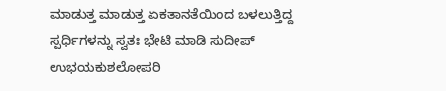ಮಾಡುತ್ತ ಮಾಡುತ್ತ ಏಕತಾನತೆಯಿಂದ ಬಳಲುತ್ತಿದ್ದ ಸ್ಪರ್ಧಿಗಳನ್ನು ಸ್ವತಃ ಭೇಟಿ ಮಾಡಿ ಸುದೀಪ್ ಉಭಯಕುಶಲೋಪರಿ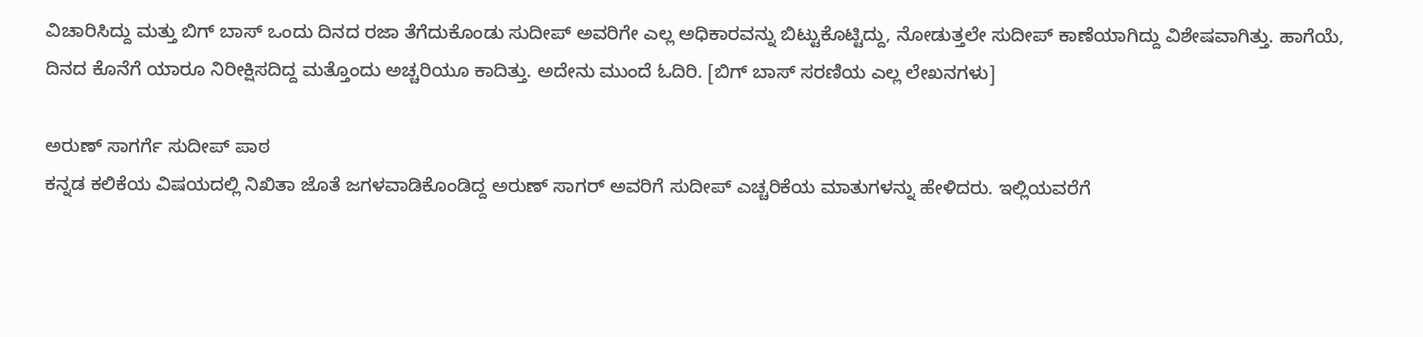ವಿಚಾರಿಸಿದ್ದು ಮತ್ತು ಬಿಗ್ ಬಾಸ್ ಒಂದು ದಿನದ ರಜಾ ತೆಗೆದುಕೊಂಡು ಸುದೀಪ್ ಅವರಿಗೇ ಎಲ್ಲ ಅಧಿಕಾರವನ್ನು ಬಿಟ್ಟುಕೊಟ್ಟಿದ್ದು, ನೋಡುತ್ತಲೇ ಸುದೀಪ್ ಕಾಣೆಯಾಗಿದ್ದು ವಿಶೇಷವಾಗಿತ್ತು. ಹಾಗೆಯೆ, ದಿನದ ಕೊನೆಗೆ ಯಾರೂ ನಿರೀಕ್ಷಿಸದಿದ್ದ ಮತ್ತೊಂದು ಅಚ್ಚರಿಯೂ ಕಾದಿತ್ತು. ಅದೇನು ಮುಂದೆ ಓದಿರಿ. [ಬಿಗ್ ಬಾಸ್ ಸರಣಿಯ ಎಲ್ಲ ಲೇಖನಗಳು]

ಅರುಣ್ ಸಾಗರ್ಗೆ ಸುದೀಪ್ ಪಾಠ
ಕನ್ನಡ ಕಲಿಕೆಯ ವಿಷಯದಲ್ಲಿ ನಿಖಿತಾ ಜೊತೆ ಜಗಳವಾಡಿಕೊಂಡಿದ್ದ ಅರುಣ್ ಸಾಗರ್ ಅವರಿಗೆ ಸುದೀಪ್ ಎಚ್ಚರಿಕೆಯ ಮಾತುಗಳನ್ನು ಹೇಳಿದರು. ಇಲ್ಲಿಯವರೆಗೆ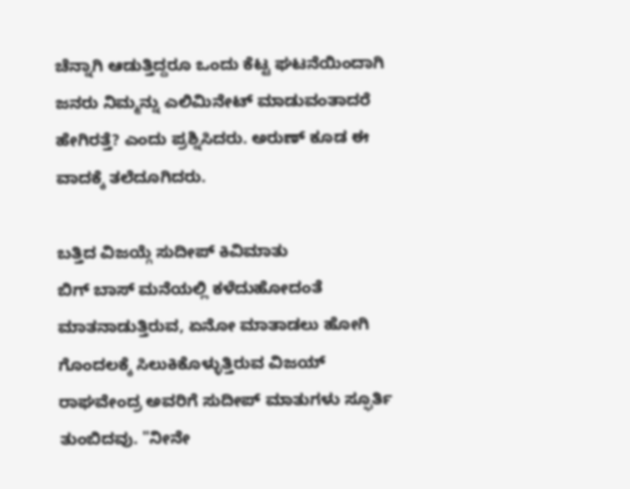ಚೆನ್ನಾಗಿ ಆಡುತ್ತಿದ್ದರೂ ಒಂದು ಕೆಟ್ಟ ಘಟನೆಯಿಂದಾಗಿ ಜನರು ನಿಮ್ಮನ್ನು ಎಲಿಮಿನೇಟ್ ಮಾಡುವಂತಾದರೆ ಹೇಗಿರತ್ತೆ? ಎಂದು ಪ್ರಶ್ನಿಸಿದರು. ಅರುಣ್ ಕೂಡ ಈ ವಾದಕ್ಕೆ ತಲೆದೂಗಿದರು.

ಬತ್ತಿದ ವಿಜಯ್ಗೆ ಸುದೀಪ್ ಕಿವಿಮಾತು
ಬಿಗ್ ಬಾಸ್ ಮನೆಯಲ್ಲಿ ಕಳೆದುಹೋದಂತೆ ಮಾತನಾಡುತ್ತಿರುವ, ಏನೋ ಮಾತಾಡಲು ಹೋಗಿ ಗೊಂದಲಕ್ಕೆ ಸಿಲುಕಿಕೊಳ್ಳುತ್ತಿರುವ ವಿಜಯ್ ರಾಘವೇಂದ್ರ ಅವರಿಗೆ ಸುದೀಪ್ ಮಾತುಗಳು ಸ್ಫೂರ್ತಿ ತುಂಬಿದವು. "ನೀನೇ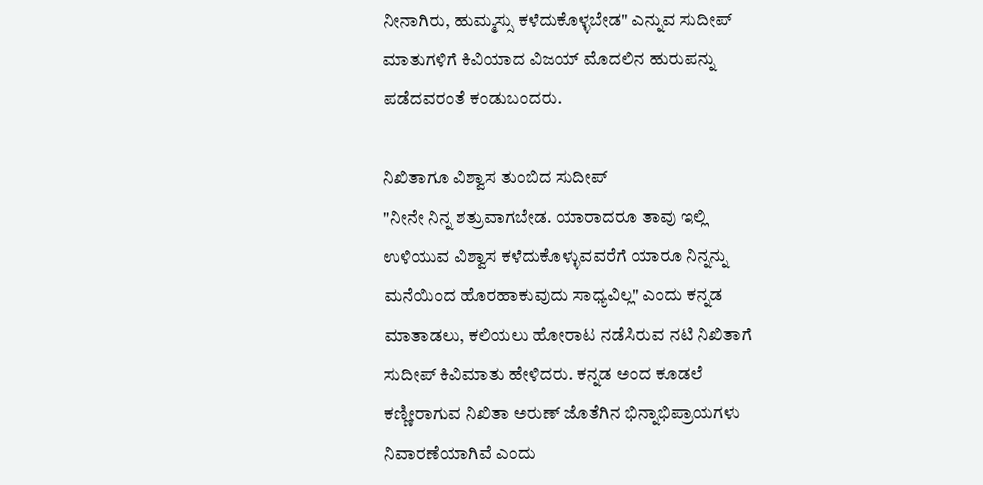ನೀನಾಗಿರು, ಹುಮ್ಮಸ್ಸು ಕಳೆದುಕೊಳ್ಳಬೇಡ" ಎನ್ನುವ ಸುದೀಪ್ ಮಾತುಗಳಿಗೆ ಕಿವಿಯಾದ ವಿಜಯ್ ಮೊದಲಿನ ಹುರುಪನ್ನು ಪಡೆದವರಂತೆ ಕಂಡುಬಂದರು.

ನಿಖಿತಾಗೂ ವಿಶ್ವಾಸ ತುಂಬಿದ ಸುದೀಪ್
"ನೀನೇ ನಿನ್ನ ಶತ್ರುವಾಗಬೇಡ. ಯಾರಾದರೂ ತಾವು ಇಲ್ಲಿ ಉಳಿಯುವ ವಿಶ್ವಾಸ ಕಳೆದುಕೊಳ್ಳುವವರೆಗೆ ಯಾರೂ ನಿನ್ನನ್ನು ಮನೆಯಿಂದ ಹೊರಹಾಕುವುದು ಸಾಧ್ಯವಿಲ್ಲ" ಎಂದು ಕನ್ನಡ ಮಾತಾಡಲು, ಕಲಿಯಲು ಹೋರಾಟ ನಡೆಸಿರುವ ನಟಿ ನಿಖಿತಾಗೆ ಸುದೀಪ್ ಕಿವಿಮಾತು ಹೇಳಿದರು. ಕನ್ನಡ ಅಂದ ಕೂಡಲೆ ಕಣ್ಣೀರಾಗುವ ನಿಖಿತಾ ಅರುಣ್ ಜೊತೆಗಿನ ಭಿನ್ನಾಭಿಪ್ರಾಯಗಳು ನಿವಾರಣೆಯಾಗಿವೆ ಎಂದು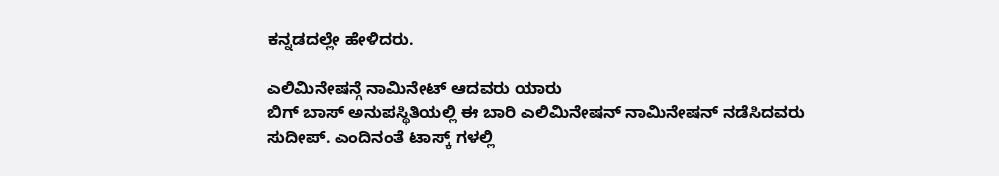ಕನ್ನಡದಲ್ಲೇ ಹೇಳಿದರು.

ಎಲಿಮಿನೇಷನ್ಗೆ ನಾಮಿನೇಟ್ ಆದವರು ಯಾರು
ಬಿಗ್ ಬಾಸ್ ಅನುಪಸ್ಥಿತಿಯಲ್ಲಿ ಈ ಬಾರಿ ಎಲಿಮಿನೇಷನ್ ನಾಮಿನೇಷನ್ ನಡೆಸಿದವರು ಸುದೀಪ್. ಎಂದಿನಂತೆ ಟಾಸ್ಕ್ ಗಳಲ್ಲಿ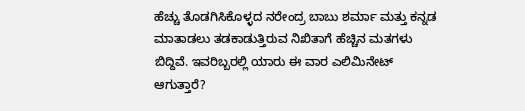ಹೆಚ್ಚು ತೊಡಗಿಸಿಕೊಳ್ಳದ ನರೇಂದ್ರ ಬಾಬು ಶರ್ಮಾ ಮತ್ತು ಕನ್ನಡ ಮಾತಾಡಲು ತಡಕಾಡುತ್ತಿರುವ ನಿಖಿತಾಗೆ ಹೆಚ್ಚಿನ ಮತಗಳು ಬಿದ್ದಿವೆ. ಇವರಿಬ್ಬರಲ್ಲಿ ಯಾರು ಈ ವಾರ ಎಲಿಮಿನೇಟ್ ಆಗುತ್ತಾರೆ?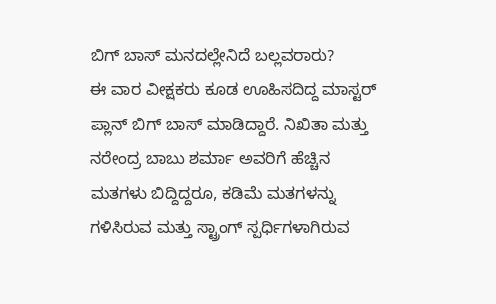ಬಿಗ್ ಬಾಸ್ ಮನದಲ್ಲೇನಿದೆ ಬಲ್ಲವರಾರು?
ಈ ವಾರ ವೀಕ್ಷಕರು ಕೂಡ ಊಹಿಸದಿದ್ದ ಮಾಸ್ಟರ್ ಪ್ಲಾನ್ ಬಿಗ್ ಬಾಸ್ ಮಾಡಿದ್ದಾರೆ. ನಿಖಿತಾ ಮತ್ತು ನರೇಂದ್ರ ಬಾಬು ಶರ್ಮಾ ಅವರಿಗೆ ಹೆಚ್ಚಿನ ಮತಗಳು ಬಿದ್ದಿದ್ದರೂ, ಕಡಿಮೆ ಮತಗಳನ್ನು ಗಳಿಸಿರುವ ಮತ್ತು ಸ್ಟ್ರಾಂಗ್ ಸ್ಪರ್ಧಿಗಳಾಗಿರುವ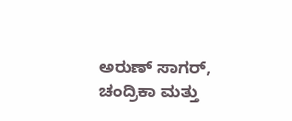ಅರುಣ್ ಸಾಗರ್, ಚಂದ್ರಿಕಾ ಮತ್ತು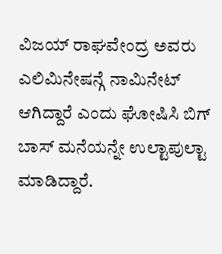ವಿಜಯ್ ರಾಘವೇಂದ್ರ ಅವರು ಎಲಿಮಿನೇಷನ್ಗೆ ನಾಮಿನೇಟ್ ಆಗಿದ್ದಾರೆ ಎಂದು ಘೋಷಿಸಿ ಬಿಗ್ ಬಾಸ್ ಮನೆಯನ್ನೇ ಉಲ್ಟಾಪುಲ್ಟಾ ಮಾಡಿದ್ದಾರೆ.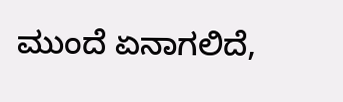ಮುಂದೆ ಏನಾಗಲಿದೆ,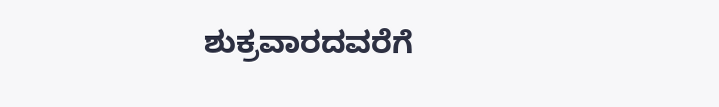ಶುಕ್ರವಾರದವರೆಗೆ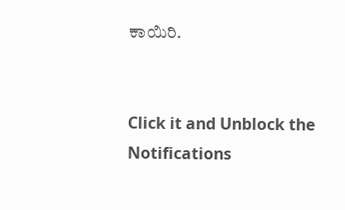ಕಾಯಿರಿ.


Click it and Unblock the Notifications